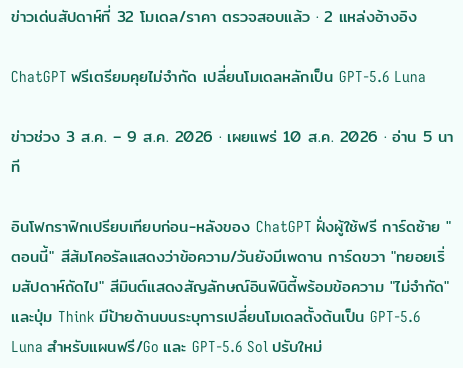ข่าวเด่นสัปดาห์ที่ 32 โมเดล/ราคา ตรวจสอบแล้ว · 2 แหล่งอ้างอิง

ChatGPT ฟรีเตรียมคุยไม่จำกัด เปลี่ยนโมเดลหลักเป็น GPT-5.6 Luna

ข่าวช่วง 3 ส.ค. – 9 ส.ค. 2026 · เผยแพร่ 10 ส.ค. 2026 · อ่าน 5 นาที

อินโฟกราฟิกเปรียบเทียบก่อน-หลังของ ChatGPT ฝั่งผู้ใช้ฟรี การ์ดซ้าย "ตอนนี้" สีส้มโคอรัลแสดงว่าข้อความ/วันยังมีเพดาน การ์ดขวา "ทยอยเริ่มสัปดาห์ถัดไป" สีมินต์แสดงสัญลักษณ์อินฟินิตี้พร้อมข้อความ "ไม่จำกัด" และปุ่ม Think มีป้ายด้านบนระบุการเปลี่ยนโมเดลตั้งต้นเป็น GPT-5.6 Luna สำหรับแผนฟรี/Go และ GPT-5.6 Sol ปรับใหม่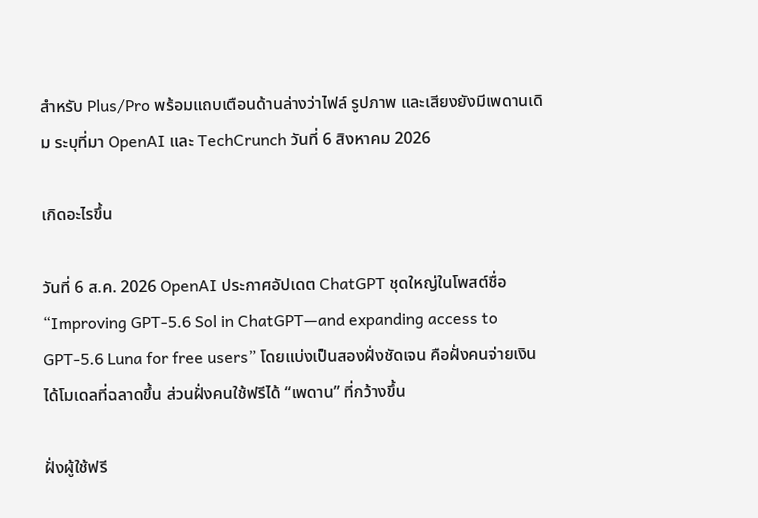สำหรับ Plus/Pro พร้อมแถบเตือนด้านล่างว่าไฟล์ รูปภาพ และเสียงยังมีเพดานเดิม ระบุที่มา OpenAI และ TechCrunch วันที่ 6 สิงหาคม 2026

เกิดอะไรขึ้น

วันที่ 6 ส.ค. 2026 OpenAI ประกาศอัปเดต ChatGPT ชุดใหญ่ในโพสต์ชื่อ “Improving GPT-5.6 Sol in ChatGPT—and expanding access to GPT-5.6 Luna for free users” โดยแบ่งเป็นสองฝั่งชัดเจน คือฝั่งคนจ่ายเงินได้โมเดลที่ฉลาดขึ้น ส่วนฝั่งคนใช้ฟรีได้ “เพดาน” ที่กว้างขึ้น

ฝั่งผู้ใช้ฟรี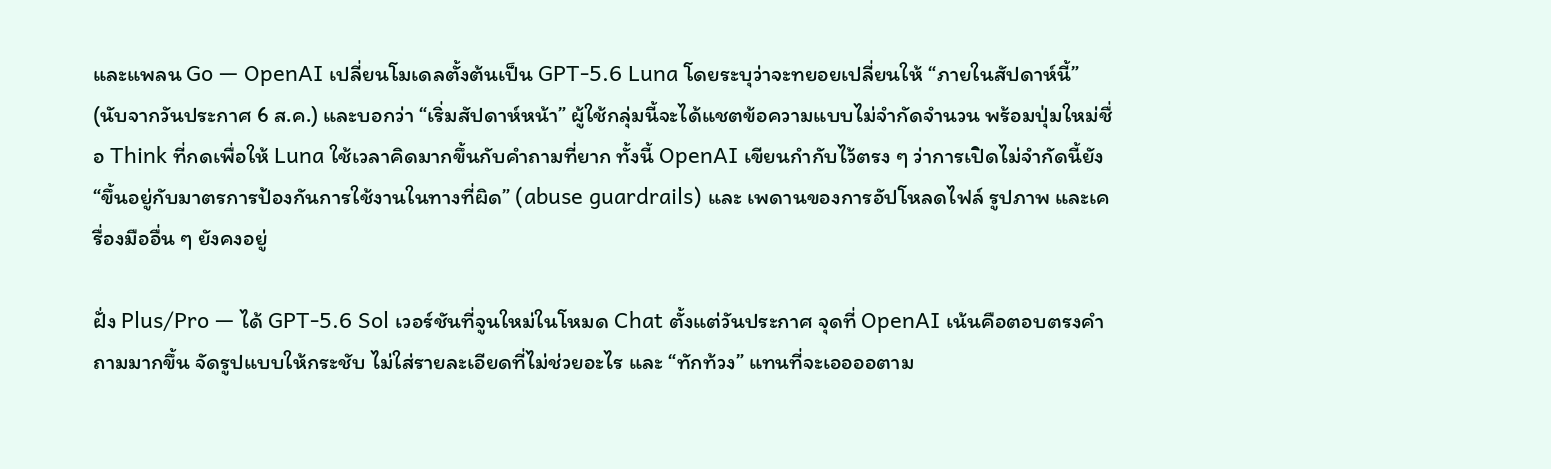และแพลน Go — OpenAI เปลี่ยนโมเดลตั้งต้นเป็น GPT-5.6 Luna โดยระบุว่าจะทยอยเปลี่ยนให้ “ภายในสัปดาห์นี้” (นับจากวันประกาศ 6 ส.ค.) และบอกว่า “เริ่มสัปดาห์หน้า” ผู้ใช้กลุ่มนี้จะได้แชตข้อความแบบไม่จำกัดจำนวน พร้อมปุ่มใหม่ชื่อ Think ที่กดเพื่อให้ Luna ใช้เวลาคิดมากขึ้นกับคำถามที่ยาก ทั้งนี้ OpenAI เขียนกำกับไว้ตรง ๆ ว่าการเปิดไม่จำกัดนี้ยัง “ขึ้นอยู่กับมาตรการป้องกันการใช้งานในทางที่ผิด” (abuse guardrails) และ เพดานของการอัปโหลดไฟล์ รูปภาพ และเครื่องมืออื่น ๆ ยังคงอยู่

ฝั่ง Plus/Pro — ได้ GPT-5.6 Sol เวอร์ชันที่จูนใหม่ในโหมด Chat ตั้งแต่วันประกาศ จุดที่ OpenAI เน้นคือตอบตรงคำถามมากขึ้น จัดรูปแบบให้กระชับ ไม่ใส่รายละเอียดที่ไม่ช่วยอะไร และ “ทักท้วง” แทนที่จะเออออตาม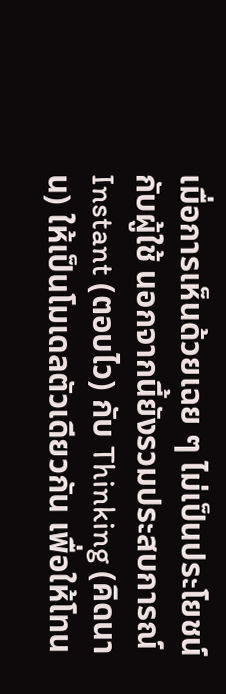เมื่อการเห็นด้วยเฉย ๆ ไม่เป็นประโยชน์กับผู้ใช้ นอกจากนี้ยังรวมประสบการณ์ Instant (ตอบไว) กับ Thinking (คิดนาน) ให้เป็นโมเดลตัวเดียวกัน เพื่อให้โทน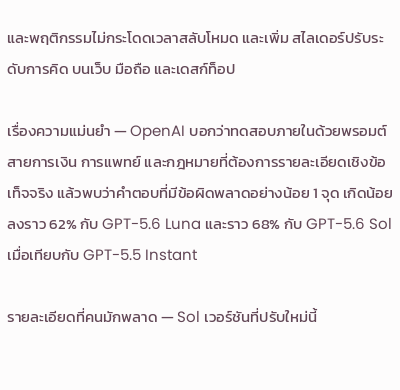และพฤติกรรมไม่กระโดดเวลาสลับโหมด และเพิ่ม สไลเดอร์ปรับระดับการคิด บนเว็บ มือถือ และเดสก์ท็อป

เรื่องความแม่นยำ — OpenAI บอกว่าทดสอบภายในด้วยพรอมต์สายการเงิน การแพทย์ และกฎหมายที่ต้องการรายละเอียดเชิงข้อเท็จจริง แล้วพบว่าคำตอบที่มีข้อผิดพลาดอย่างน้อย 1 จุด เกิดน้อยลงราว 62% กับ GPT-5.6 Luna และราว 68% กับ GPT-5.6 Sol เมื่อเทียบกับ GPT-5.5 Instant

รายละเอียดที่คนมักพลาด — Sol เวอร์ชันที่ปรับใหม่นี้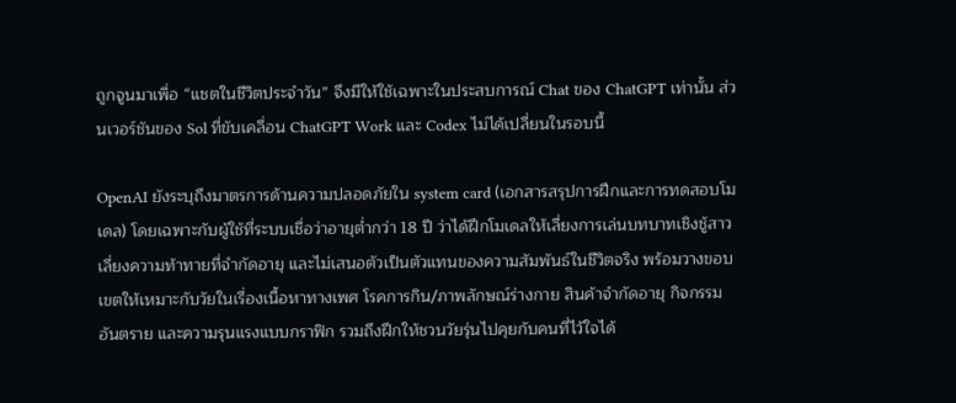ถูกจูนมาเพื่อ “แชตในชีวิตประจำวัน” จึงมีให้ใช้เฉพาะในประสบการณ์ Chat ของ ChatGPT เท่านั้น ส่วนเวอร์ชันของ Sol ที่ขับเคลื่อน ChatGPT Work และ Codex ไม่ได้เปลี่ยนในรอบนี้

OpenAI ยังระบุถึงมาตรการด้านความปลอดภัยใน system card (เอกสารสรุปการฝึกและการทดสอบโมเดล) โดยเฉพาะกับผู้ใช้ที่ระบบเชื่อว่าอายุต่ำกว่า 18 ปี ว่าได้ฝึกโมเดลให้เลี่ยงการเล่นบทบาทเชิงชู้สาว เลี่ยงความท้าทายที่จำกัดอายุ และไม่เสนอตัวเป็นตัวแทนของความสัมพันธ์ในชีวิตจริง พร้อมวางขอบเขตให้เหมาะกับวัยในเรื่องเนื้อหาทางเพศ โรคการกิน/ภาพลักษณ์ร่างกาย สินค้าจำกัดอายุ กิจกรรมอันตราย และความรุนแรงแบบกราฟิก รวมถึงฝึกให้ชวนวัยรุ่นไปคุยกับคนที่ไว้ใจได้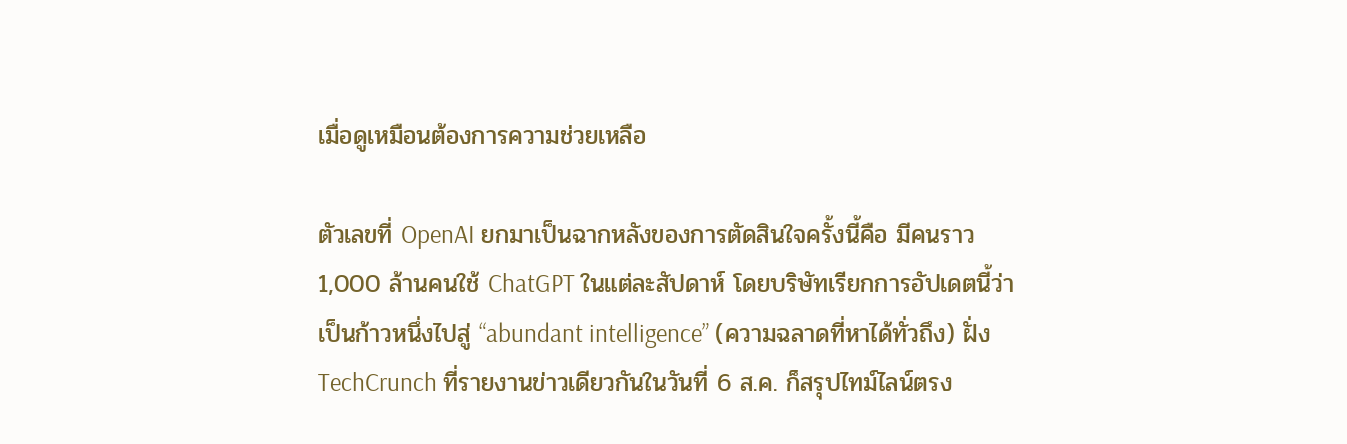เมื่อดูเหมือนต้องการความช่วยเหลือ

ตัวเลขที่ OpenAI ยกมาเป็นฉากหลังของการตัดสินใจครั้งนี้คือ มีคนราว 1,000 ล้านคนใช้ ChatGPT ในแต่ละสัปดาห์ โดยบริษัทเรียกการอัปเดตนี้ว่าเป็นก้าวหนึ่งไปสู่ “abundant intelligence” (ความฉลาดที่หาได้ทั่วถึง) ฝั่ง TechCrunch ที่รายงานข่าวเดียวกันในวันที่ 6 ส.ค. ก็สรุปไทม์ไลน์ตรง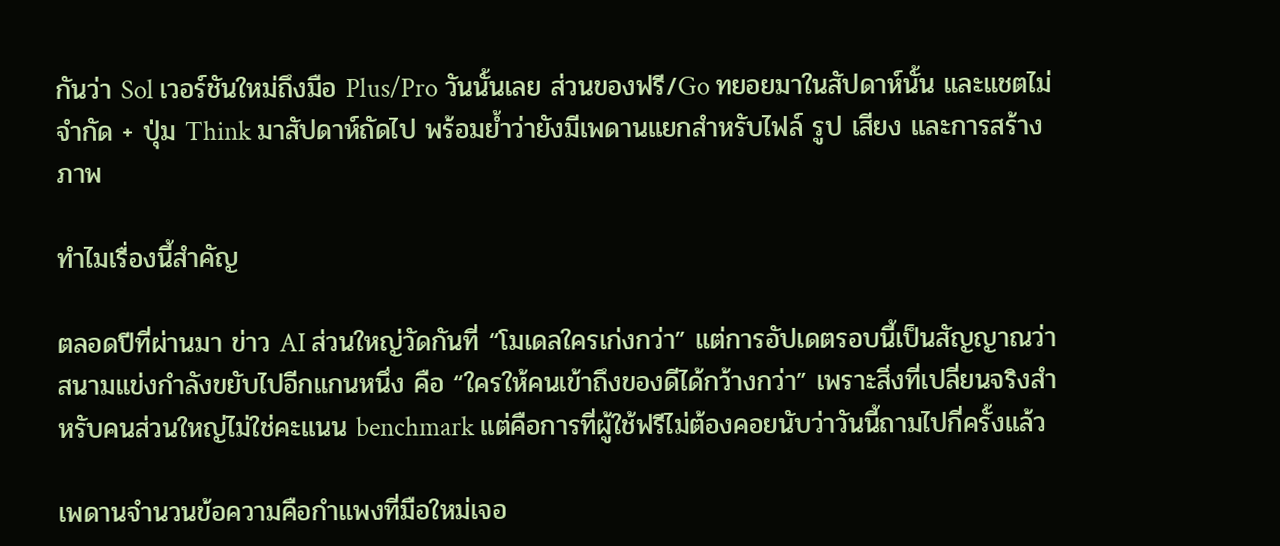กันว่า Sol เวอร์ชันใหม่ถึงมือ Plus/Pro วันนั้นเลย ส่วนของฟรี/Go ทยอยมาในสัปดาห์นั้น และแชตไม่จำกัด + ปุ่ม Think มาสัปดาห์ถัดไป พร้อมย้ำว่ายังมีเพดานแยกสำหรับไฟล์ รูป เสียง และการสร้างภาพ

ทำไมเรื่องนี้สำคัญ

ตลอดปีที่ผ่านมา ข่าว AI ส่วนใหญ่วัดกันที่ “โมเดลใครเก่งกว่า” แต่การอัปเดตรอบนี้เป็นสัญญาณว่าสนามแข่งกำลังขยับไปอีกแกนหนึ่ง คือ “ใครให้คนเข้าถึงของดีได้กว้างกว่า” เพราะสิ่งที่เปลี่ยนจริงสำหรับคนส่วนใหญ่ไม่ใช่คะแนน benchmark แต่คือการที่ผู้ใช้ฟรีไม่ต้องคอยนับว่าวันนี้ถามไปกี่ครั้งแล้ว

เพดานจำนวนข้อความคือกำแพงที่มือใหม่เจอ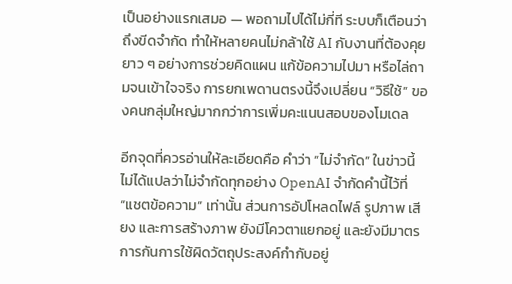เป็นอย่างแรกเสมอ — พอถามไปได้ไม่กี่ที ระบบก็เตือนว่าถึงขีดจำกัด ทำให้หลายคนไม่กล้าใช้ AI กับงานที่ต้องคุยยาว ๆ อย่างการช่วยคิดแผน แก้ข้อความไปมา หรือไล่ถามจนเข้าใจจริง การยกเพดานตรงนี้จึงเปลี่ยน “วิธีใช้” ของคนกลุ่มใหญ่มากกว่าการเพิ่มคะแนนสอบของโมเดล

อีกจุดที่ควรอ่านให้ละเอียดคือ คำว่า “ไม่จำกัด” ในข่าวนี้ไม่ได้แปลว่าไม่จำกัดทุกอย่าง OpenAI จำกัดคำนี้ไว้ที่ “แชตข้อความ” เท่านั้น ส่วนการอัปโหลดไฟล์ รูปภาพ เสียง และการสร้างภาพ ยังมีโควตาแยกอยู่ และยังมีมาตรการกันการใช้ผิดวัตถุประสงค์กำกับอยู่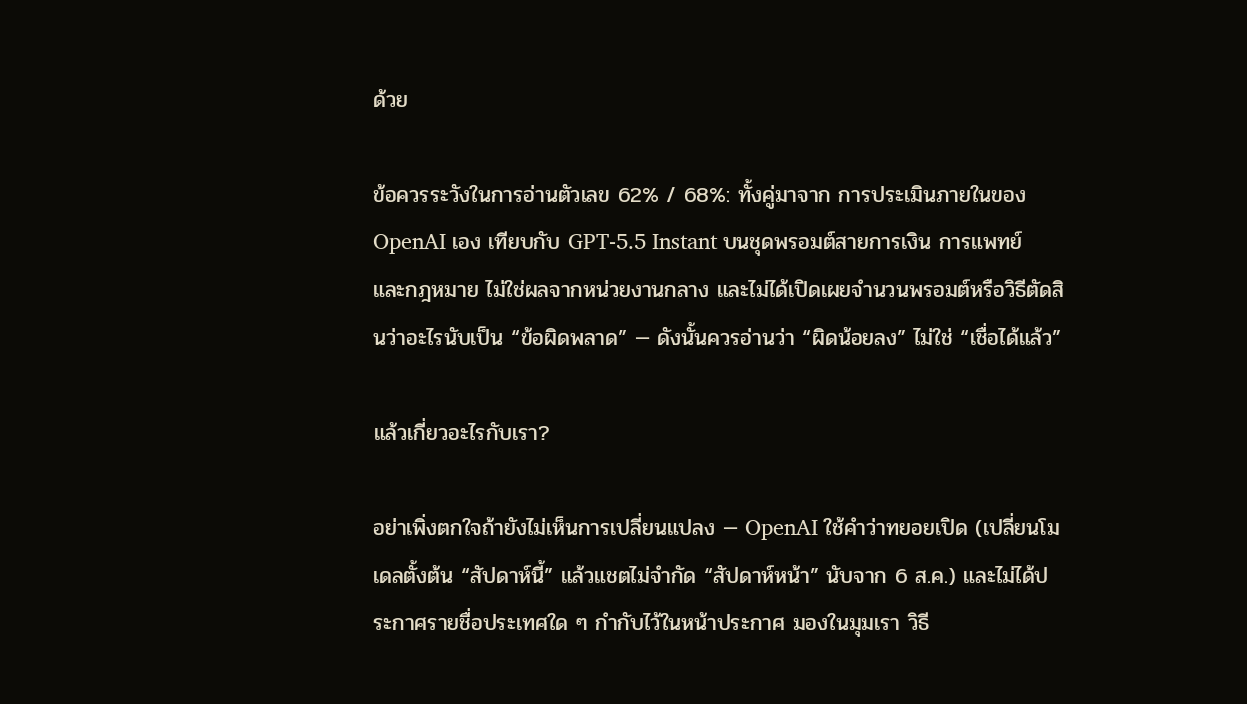ด้วย

ข้อควรระวังในการอ่านตัวเลข 62% / 68%: ทั้งคู่มาจาก การประเมินภายในของ OpenAI เอง เทียบกับ GPT-5.5 Instant บนชุดพรอมต์สายการเงิน การแพทย์ และกฎหมาย ไม่ใช่ผลจากหน่วยงานกลาง และไม่ได้เปิดเผยจำนวนพรอมต์หรือวิธีตัดสินว่าอะไรนับเป็น “ข้อผิดพลาด” — ดังนั้นควรอ่านว่า “ผิดน้อยลง” ไม่ใช่ “เชื่อได้แล้ว”

แล้วเกี่ยวอะไรกับเรา?

อย่าเพิ่งตกใจถ้ายังไม่เห็นการเปลี่ยนแปลง — OpenAI ใช้คำว่าทยอยเปิด (เปลี่ยนโมเดลตั้งต้น “สัปดาห์นี้” แล้วแชตไม่จำกัด “สัปดาห์หน้า” นับจาก 6 ส.ค.) และไม่ได้ประกาศรายชื่อประเทศใด ๆ กำกับไว้ในหน้าประกาศ มองในมุมเรา วิธี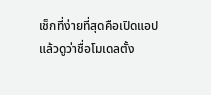เช็กที่ง่ายที่สุดคือเปิดแอปแล้วดูว่าชื่อโมเดลตั้ง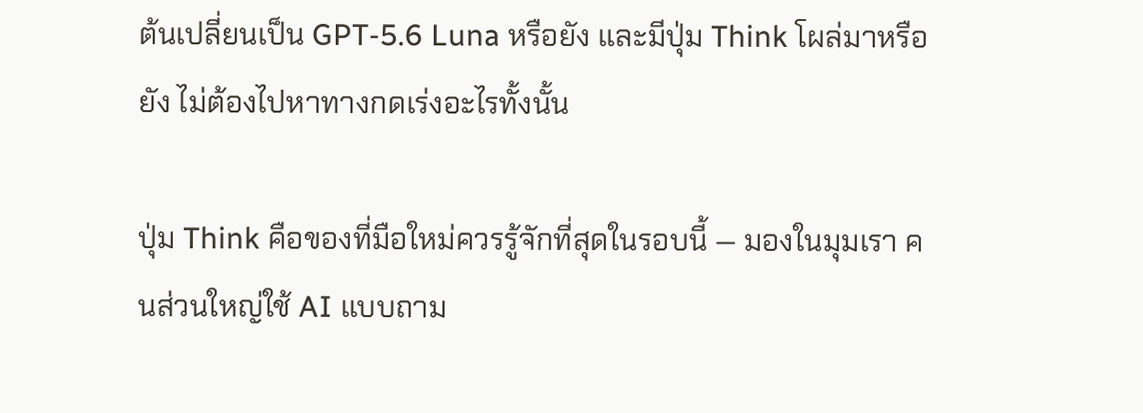ต้นเปลี่ยนเป็น GPT-5.6 Luna หรือยัง และมีปุ่ม Think โผล่มาหรือยัง ไม่ต้องไปหาทางกดเร่งอะไรทั้งนั้น

ปุ่ม Think คือของที่มือใหม่ควรรู้จักที่สุดในรอบนี้ — มองในมุมเรา คนส่วนใหญ่ใช้ AI แบบถาม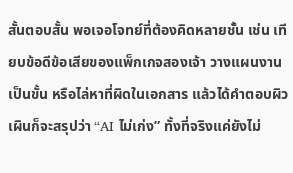สั้นตอบสั้น พอเจอโจทย์ที่ต้องคิดหลายชั้น เช่น เทียบข้อดีข้อเสียของแพ็กเกจสองเจ้า วางแผนงานเป็นขั้น หรือไล่หาที่ผิดในเอกสาร แล้วได้คำตอบผิวเผินก็จะสรุปว่า “AI ไม่เก่ง” ทั้งที่จริงแค่ยังไม่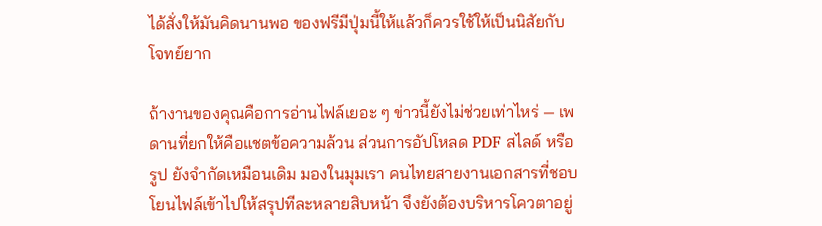ได้สั่งให้มันคิดนานพอ ของฟรีมีปุ่มนี้ให้แล้วก็ควรใช้ให้เป็นนิสัยกับโจทย์ยาก

ถ้างานของคุณคือการอ่านไฟล์เยอะ ๆ ข่าวนี้ยังไม่ช่วยเท่าไหร่ — เพดานที่ยกให้คือแชตข้อความล้วน ส่วนการอัปโหลด PDF สไลด์ หรือรูป ยังจำกัดเหมือนเดิม มองในมุมเรา คนไทยสายงานเอกสารที่ชอบโยนไฟล์เข้าไปให้สรุปทีละหลายสิบหน้า จึงยังต้องบริหารโควตาอยู่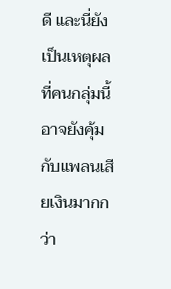ดี และนี่ยังเป็นเหตุผลที่คนกลุ่มนี้อาจยังคุ้มกับแพลนเสียเงินมากกว่า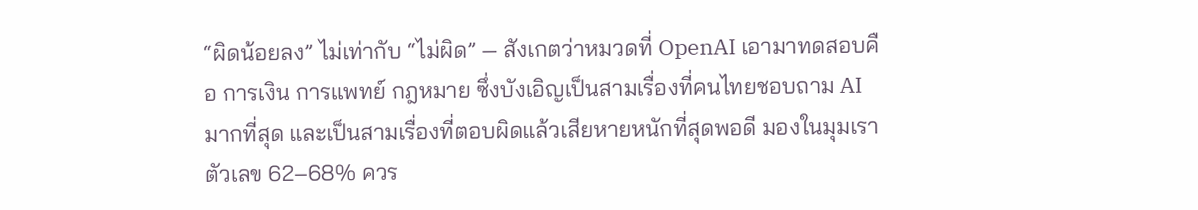“ผิดน้อยลง” ไม่เท่ากับ “ไม่ผิด” — สังเกตว่าหมวดที่ OpenAI เอามาทดสอบคือ การเงิน การแพทย์ กฎหมาย ซึ่งบังเอิญเป็นสามเรื่องที่คนไทยชอบถาม AI มากที่สุด และเป็นสามเรื่องที่ตอบผิดแล้วเสียหายหนักที่สุดพอดี มองในมุมเรา ตัวเลข 62–68% ควร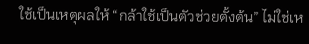ใช้เป็นเหตุผลให้ “กล้าใช้เป็นตัวช่วยตั้งต้น” ไม่ใช่เห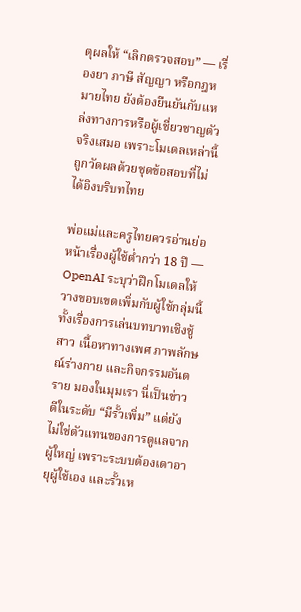ตุผลให้ “เลิกตรวจสอบ” — เรื่องยา ภาษี สัญญา หรือกฎหมายไทย ยังต้องยืนยันกับแหล่งทางการหรือผู้เชี่ยวชาญตัวจริงเสมอ เพราะโมเดลเหล่านี้ถูกวัดผลด้วยชุดข้อสอบที่ไม่ได้อิงบริบทไทย

พ่อแม่และครูไทยควรอ่านย่อหน้าเรื่องผู้ใช้ต่ำกว่า 18 ปี — OpenAI ระบุว่าฝึกโมเดลให้วางขอบเขตเพิ่มกับผู้ใช้กลุ่มนี้ ทั้งเรื่องการเล่นบทบาทเชิงชู้สาว เนื้อหาทางเพศ ภาพลักษณ์ร่างกาย และกิจกรรมอันตราย มองในมุมเรา นี่เป็นข่าวดีในระดับ “มีรั้วเพิ่ม” แต่ยังไม่ใช่ตัวแทนของการดูแลจากผู้ใหญ่ เพราะระบบต้องเดาอายุผู้ใช้เอง และรั้วเห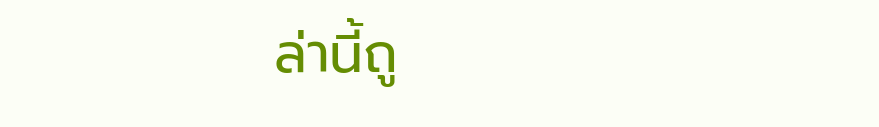ล่านี้ถู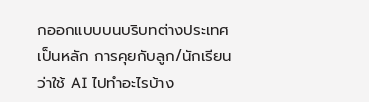กออกแบบบนบริบทต่างประเทศเป็นหลัก การคุยกับลูก/นักเรียนว่าใช้ AI ไปทำอะไรบ้าง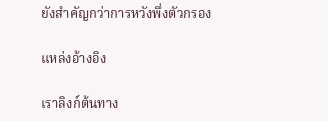ยังสำคัญกว่าการหวังพึ่งตัวกรอง

แหล่งอ้างอิง

เราลิงก์ต้นทาง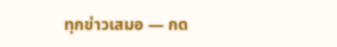ทุกข่าวเสมอ — กด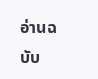อ่านฉบับ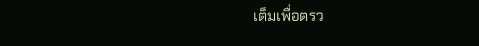เต็มเพื่อตรว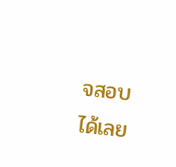จสอบได้เลย